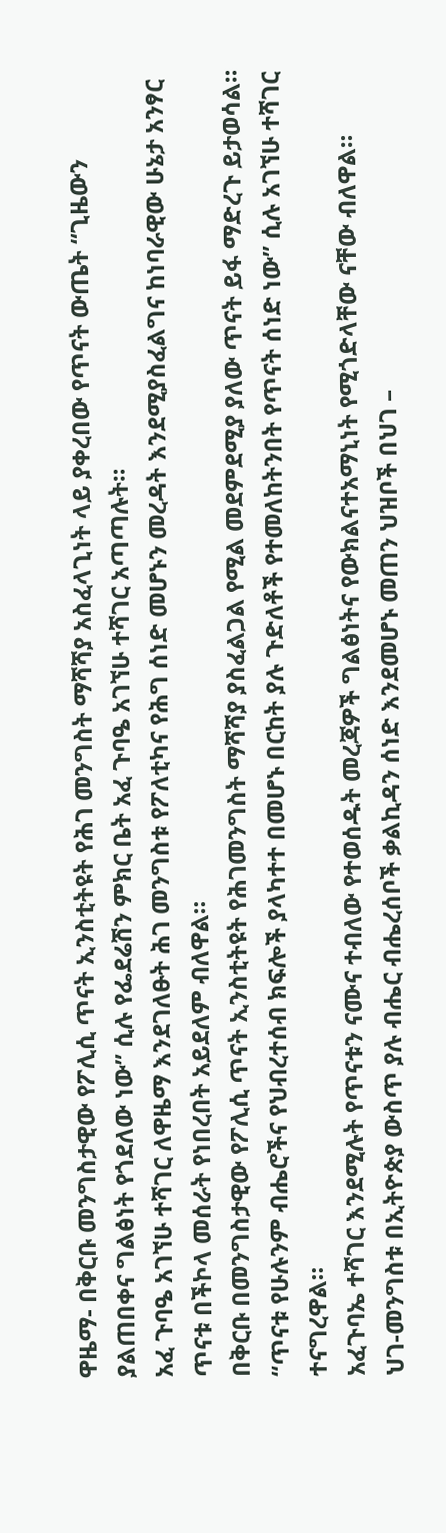ዋዜማ- በቅርቡ መንግስታዊው የፖሊሲ ጥናት ኢንስቲትዩት የሕገ መንግስት ማሻሻያ አስፈላጊነት ላይ ያቀረበው የጥናት ውጤት “ጊዜውን ያልጠበቀና ግልፅነት የጎደለው ነው” ሲሉ የፌደሬሽን ምክር ቤት አፈ ጉባዔ አገኘሁ ተሻገር አጣጣሉት።
አፈ ጉባዔ አገኘሁ ተሻገር ለዋዜማ እንደገለፁት ሕገ መንግስቱ የፖለቲካና የሕግ ሰነድ መሆኑን መረዳት እንደሚያስፈልግና ከነባራዊው ሁኔታ አንፃር ጥናቱ በችኮላ መሰራት የነበረበት አይደለም ብለዋል።
በቅርቡ በመንግስታዊው የፖሊሲ ጥናት ኢንስቲትዩት የሕገመንግስት ማሻሻያ ያስፈልጋል የሚል መደምደሚያ ያለው ጥናት ይፋ ማድረጉ ይታወሳል።
“ጥናቱ የሁሉንም ብሔሮችና የህብረተሰብ ክፍሎች ያላካተተ በመሆኑ በርከት ያሉ ጉድለቶች የተመለከትንበት የጥናት ሰነድ ነው” ሲሉ አገኘሁ ተሻገር ተናግረዋል።
አፈጉባኤ ተሻገር እንደሚሉት የጥናቱን ናሙና ተብለው የተወሰዱት መረጃዎች ግልፅነትና የውክልናተአማኒነት የሚጎድላቸው ናቸው ብለዋል።
ህገ-መንግስቱ በኢትዮጵያ ውስጥ ያሉ ብሔር ብሔረሰቦች ቃልኪዳን ሰነድ እንደመሆኑ መጠን ህዝቦች በህገ –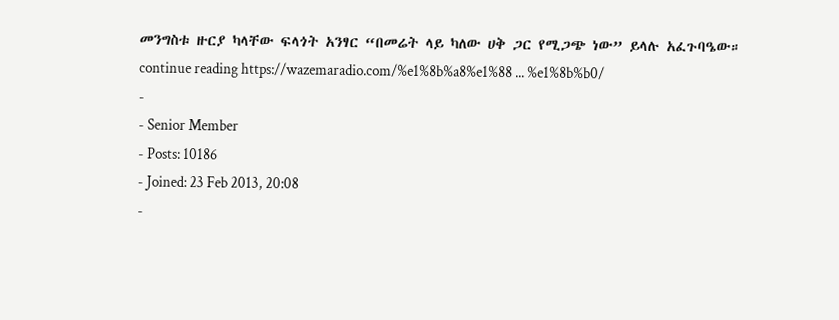መንግስቱ ዙርያ ካላቸው ፍላጎት አንፃር “በመሬት ላይ ካለው ሀቅ ጋር የሚጋጭ ነው” ይላሉ አፈጉባዔው።
continue reading https://wazemaradio.com/%e1%8b%a8%e1%88 ... %e1%8b%b0/
-
- Senior Member
- Posts: 10186
- Joined: 23 Feb 2013, 20:08
-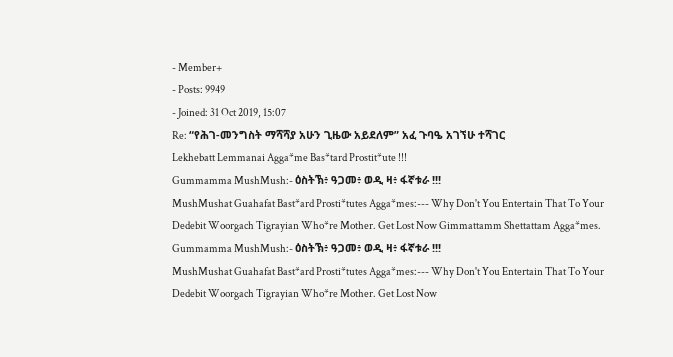- Member+
- Posts: 9949
- Joined: 31 Oct 2019, 15:07
Re: “የሕገ-መንግስት ማሻሻያ አሁን ጊዜው አይደለም” አፈ ጉባዔ አገኘሁ ተሻገር
Lekhebatt Lemmanai Agga*me Bas*tard Prostit*ute !!!
Gummamma MushMush:- ዕስትኽ፥ ዓጋመ፥ ወዲ ዛ፥ ፋኛቱራ !!!
MushMushat Guahafat Bast*ard Prosti*tutes Agga*mes:--- Why Don't You Entertain That To Your Dedebit Woorgach Tigrayian Who*re Mother. Get Lost Now Gimmattamm Shettattam Agga*mes.
Gummamma MushMush:- ዕስትኽ፥ ዓጋመ፥ ወዲ ዛ፥ ፋኛቱራ !!!
MushMushat Guahafat Bast*ard Prosti*tutes Agga*mes:--- Why Don't You Entertain That To Your Dedebit Woorgach Tigrayian Who*re Mother. Get Lost Now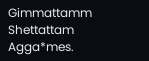Gimmattamm Shettattam Agga*mes.